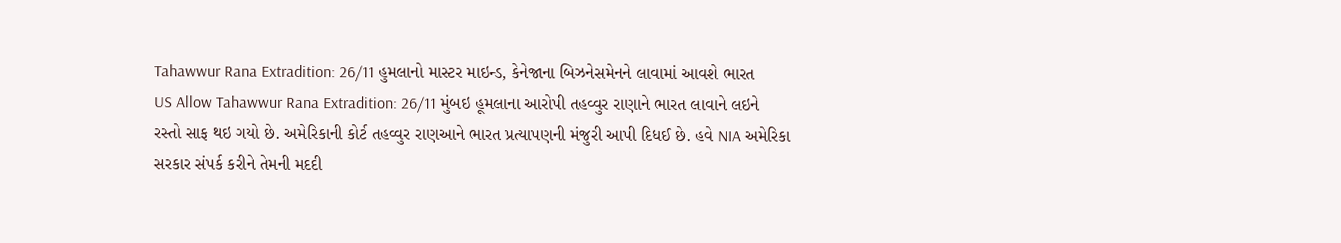Tahawwur Rana Extradition: 26/11 હુમલાનો માસ્ટર માઇન્ડ, કેનેજાના બિઝનેસમેનને લાવામાં આવશે ભારત
US Allow Tahawwur Rana Extradition: 26/11 મુંબઇ હૂમલાના આરોપી તહવ્વુર રાણાને ભારત લાવાને લઇને રસ્તો સાફ થઇ ગયો છે. અમેરિકાની કોર્ટ તહવ્વુર રાણઆને ભારત પ્રત્યાપણની મંજુરી આપી દિધઈ છે. હવે NIA અમેરિકા સરકાર સંપર્ક કરીને તેમની મદદી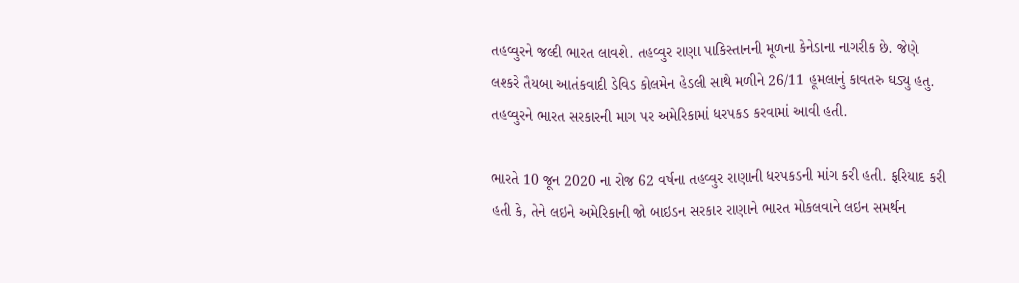તહવ્વુરને જલ્દી ભારત લાવશે. તહવ્વુર રાણા પાકિસ્તાનની મૂળના કેનેડાના નાગરીક છે. જેણે લશ્કરે તૈયબા આતંકવાદી ડેવિડ કોલમેન હેડલી સાથે મળીને 26/11 હૂમલાનું કાવતરુ ઘડ્યુ હતુ. તહવ્વુરને ભારત સરકારની માગ પર અમેરિકામાં ધરપકડ કરવામાં આવી હતી.

ભારતે 10 જૂન 2020 ના રોજ 62 વર્ષના તહવ્વુર રાણાની ધરપકડની માંગ કરી હતી. ફરિયાદ કરી હતી કે, તેને લઇને અમેરિકાની જો બાઇડન સરકાર રાણાને ભારત મોકલવાને લઇન સમર્થન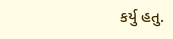કર્યુ હતુ.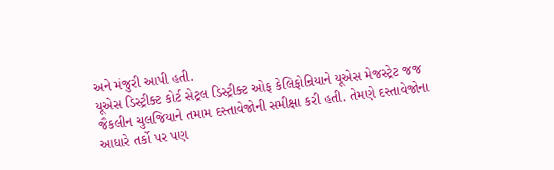અને મંજુરી આપી હતી.
યૂએસ ડિસ્ટ્રીક્ટ કોર્ટ સેટ્રલ ડિસ્ટ્રીક્ટ ઓફ કેલિફોન્રિયાને યૂએસ મેજસ્ટ્રેટ જજ જૈકલીન ચુલજિયાને તમામ દસ્તાવેજોની સમીક્ષા કરી હતી. તેમણે દસ્તાવેજોના આધારે તર્કો પર પણ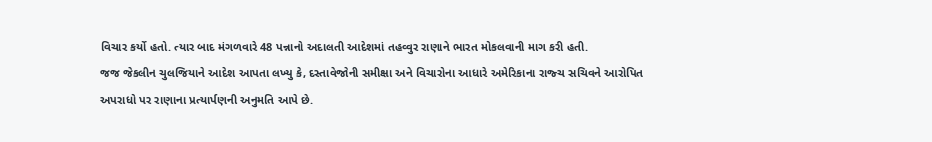વિચાર કર્યો હતો. ત્યાર બાદ મંગળવારે 48 પન્નાનો અદાલતી આદેશમાં તહવ્વુર રાણાને ભારત મોકલવાની માગ કરી હતી.
જજ જેકલીન ચુલજિયાને આદેશ આપતા લખ્યુ કે, દસ્તાવેજોની સમીક્ષા અને વિચારોના આધારે અમેરિકાના રાજ્ચ સચિવને આરોપિત અપરાધો પર રાણાના પ્રત્યાર્પણની અનુમતિ આપે છે.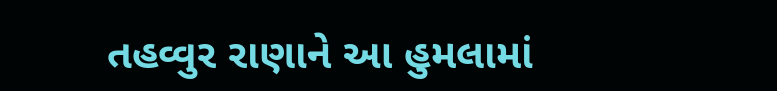તહવ્વુર રાણાને આ હુમલામાં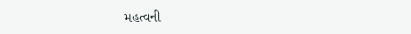મહત્વની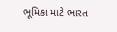ભૂમિકા માટે ભારત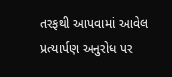તરફથી આપવામાં આવેલ પ્રત્યાર્પણ અનુરોધ પર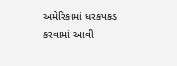અમેરિકામાં ધરકપકડ કરવામાં આવી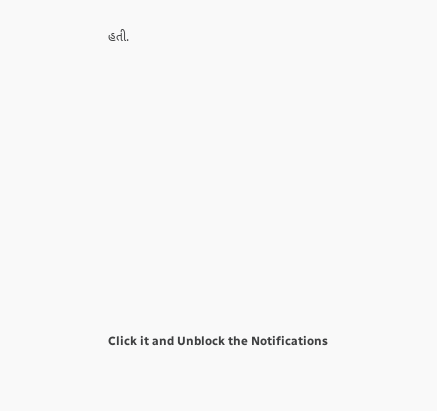હતી.












Click it and Unblock the Notifications